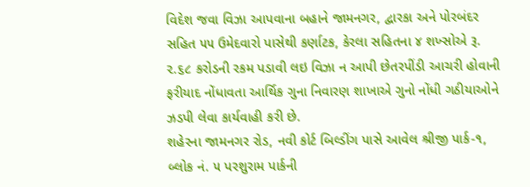વિદેશ જવા વિઝા આપવાના બહાને જામનગર, દ્વારકા અને પોરબંદર સહિત ૫૫ ઉમેદવારો પાસેથી કર્ણાટક, કેરલા સહિતના ૪ શખ્સોએ રૂ. ૨.૬૮ કરોડની રકમ પડાવી લઇ વિઝા ન આપી છેતરપીંડી આચરી હોવાની ફરીયાદ નોંધાવતા આર્થિક ગુના નિવારણ શાખાએ ગુનો નોંધી ગઠીયાઓને ઝડપી લેવા કાર્યવાહી કરી છે.
શહેરના જામનગર રોડ, નવી કોર્ટ બિલ્ડીંગ પાસે આવેલ શ્રીજી પાર્ક-૧, બ્લોક નં. ૫ પરશુરામ પાર્કની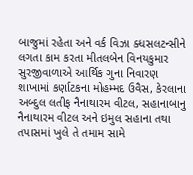બાજુમાં રહેતા અને વર્ક વિઝા ક્ધસલટન્સીને લગતા કામ કરતા મીતલબેન વિનયકુમાર સુરજીવાળાએ આર્થિક ગુના નિવારણ શાખામાં કર્ણાટકના મોહમ્મદ ઉવૈસ, કેરલાના અબ્દુલ લતીફ નૈનાથારમ વીટલ, સહાનાબાનુ નૈનાથારમ વીટલ અને ઇમુલ સહાના તથા તપાસમાં ખુલે તે તમામ સામે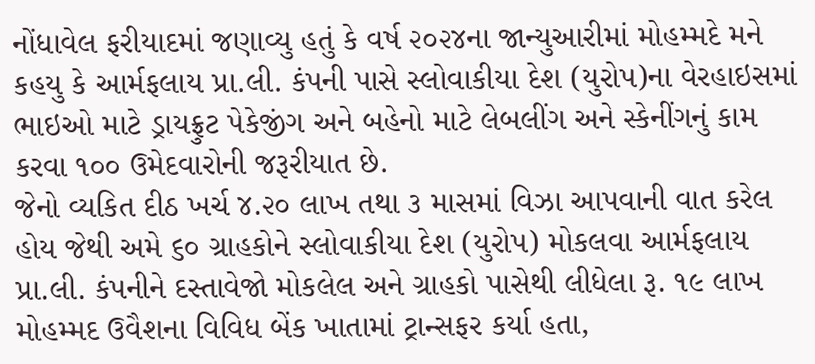નોંધાવેલ ફરીયાદમાં જણાવ્યુ હતું કે વર્ષ ૨૦૨૪ના જાન્યુઆરીમાં મોહમ્મદે મને કહયુ કે આર્મફલાય પ્રા.લી. કંપની પાસે સ્લોવાકીયા દેશ (યુરોપ)ના વેરહાઇસમાં ભાઇઓ માટે ડ્રાયફ્રુટ પેકેજીંગ અને બહેનો માટે લેબલીંગ અને સ્કેનીંગનું કામ કરવા ૧૦૦ ઉમેદવારોની જરૂરીયાત છે.
જેનો વ્યકિત દીઠ ખર્ચ ૪.૨૦ લાખ તથા ૩ માસમાં વિઝા આપવાની વાત કરેલ હોય જેથી અમે ૬૦ ગ્રાહકોને સ્લોવાકીયા દેશ (યુરોપ) મોકલવા આર્મફલાય પ્રા.લી. કંપનીને દસ્તાવેજો મોકલેલ અને ગ્રાહકો પાસેથી લીધેલા રૂ. ૧૯ લાખ મોહમ્મદ ઉવૈશના વિવિધ બેંક ખાતામાં ટ્રાન્સફર કર્યા હતા,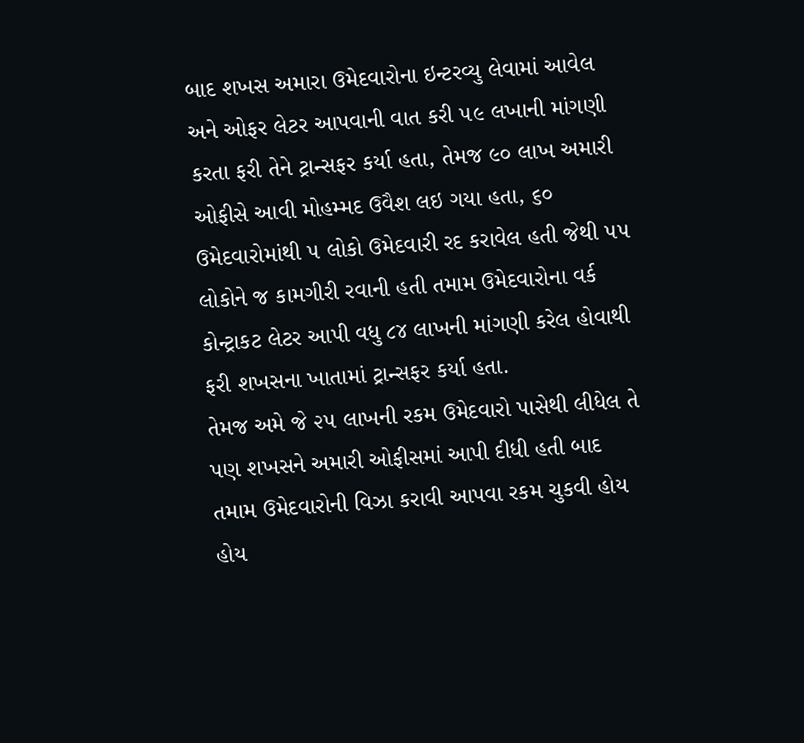બાદ શખસ અમારા ઉમેદવારોના ઇન્ટરવ્યુ લેવામાં આવેલ અને ઓફર લેટર આપવાની વાત કરી ૫૯ લખાની માંગણી કરતા ફરી તેને ટ્રાન્સફર કર્યા હતા, તેમજ ૯૦ લાખ અમારી ઓફીસે આવી મોહમ્મદ ઉવૈશ લઇ ગયા હતા, ૬૦ ઉમેદવારોમાંથી ૫ લોકો ઉમેદવારી રદ કરાવેલ હતી જેથી ૫૫ લોકોને જ કામગીરી રવાની હતી તમામ ઉમેદવારોના વર્ક કોન્ટ્રાકટ લેટર આપી વધુ ૮૪ લાખની માંગણી કરેલ હોવાથી ફરી શખસના ખાતામાં ટ્રાન્સફર કર્યા હતા.
તેમજ અમે જે ૨૫ લાખની રકમ ઉમેદવારો પાસેથી લીધેલ તે પણ શખસને અમારી ઓફીસમાં આપી દીધી હતી બાદ તમામ ઉમેદવારોની વિઝા કરાવી આપવા રકમ ચુકવી હોય હોય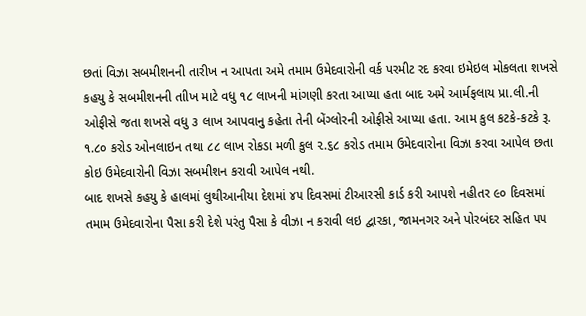છતાં વિઝા સબમીશનની તારીખ ન આપતા અમે તમામ ઉમેદવારોની વર્ક પરમીટ રદ કરવા ઇમેઇલ મોકલતા શખસે કહયુ કે સબમીશનની તાીખ માટે વધુ ૧૮ લાખની માંગણી કરતા આપ્યા હતા બાદ અમે આર્મફલાય પ્રા.લી.ની ઓફીસે જતા શખસે વધુ ૩ લાખ આપવાનુ કહેતા તેની બેંગ્લોરની ઓફીસે આપ્યા હતા. આમ કુલ કટકે-કટકે રૂ. ૧.૮૦ કરોડ ઓનલાઇન તથા ૮૮ લાખ રોકડા મળી કુલ ૨.૬૮ કરોડ તમામ ઉમેદવારોના વિઝા કરવા આપેલ છતા કોઇ ઉમેદવારોની વિઝા સબમીશન કરાવી આપેલ નથી.
બાદ શખસે કહયુ કે હાલમાં લુથીઆનીયા દેશમાં ૪૫ દિવસમાં ટીઆરસી કાર્ડ કરી આપશે નહીતર ૯૦ દિવસમાં તમામ ઉમેદવારોના પૈસા કરી દેશે પરંતુ પૈસા કે વીઝા ન કરાવી લઇ દ્વારકા, જામનગર અને પોરબંદર સહિત ૫૫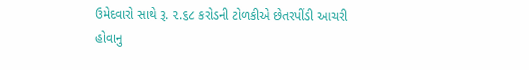ઉમેદવારો સાથે રૂ. ૨.૬૮ કરોડની ટોળકીએ છેતરપીંડી આચરી હોવાનુ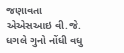જણાવતા એએસઆઇ વી.જે. ધગલે ગુનો નોંધી વધુ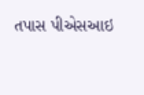તપાસ પીએસઆઇ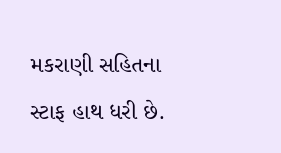મકરાણી સહિતના સ્ટાફ હાથ ધરી છે.